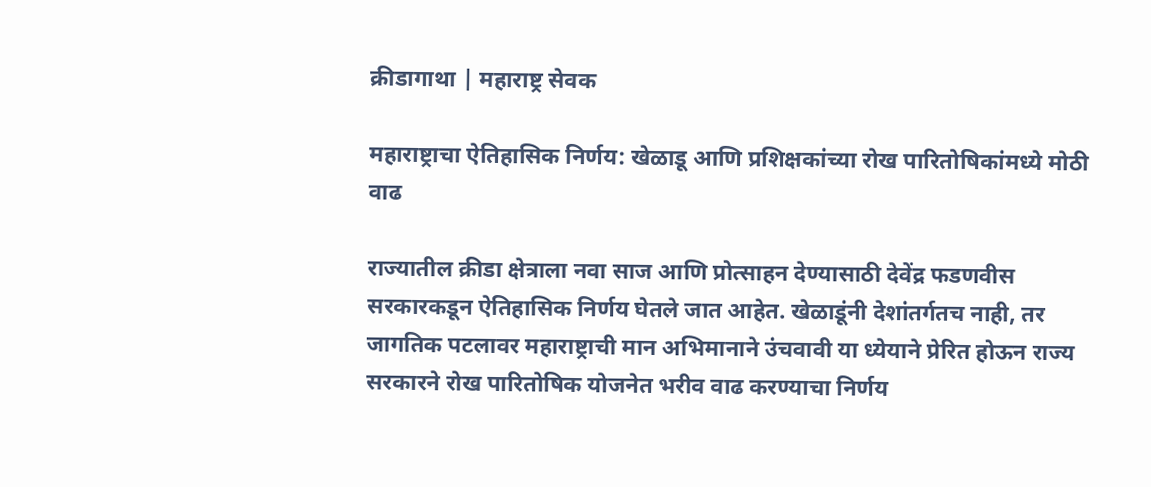क्रीडागाथा | महाराष्ट्र सेवक

महाराष्ट्राचा ऐतिहासिक निर्णय: खेळाडू आणि प्रशिक्षकांच्या रोख पारितोषिकांमध्ये मोठी वाढ

राज्यातील क्रीडा क्षेत्राला नवा साज आणि प्रोत्साहन देण्यासाठी देवेंद्र फडणवीस सरकारकडून ऐतिहासिक निर्णय घेतले जात आहेत. खेळाडूंनी देशांतर्गतच नाही, तर जागतिक पटलावर महाराष्ट्राची मान अभिमानाने उंचवावी या ध्येयाने प्रेरित होऊन राज्य सरकारने रोख पारितोषिक योजनेत भरीव वाढ करण्याचा निर्णय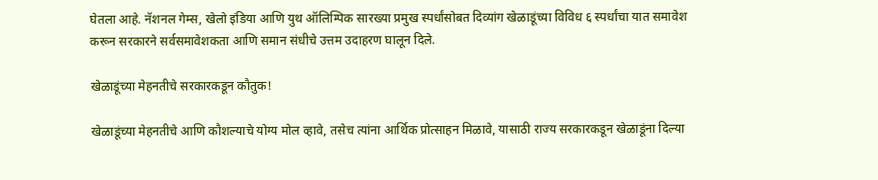घेतला आहे. नॅशनल गेम्स, खेलो इंडिया आणि युथ ऑलिम्पिक सारख्या प्रमुख स्पर्धांसोबत दिव्यांग खेळाडूंच्या विविध ६ स्पर्धांचा यात समावेश करून सरकारने सर्वसमावेशकता आणि समान संधीचे उत्तम उदाहरण घालून दिले.

खेळाडूंच्या मेहनतीचे सरकारकडून कौतुक!

खेळाडूंच्या मेहनतीचे आणि कौशल्याचे योग्य मोल व्हावे, तसेच त्यांना आर्थिक प्रोत्साहन मिळावे, यासाठी राज्य सरकारकडून खेळाडूंना दिल्या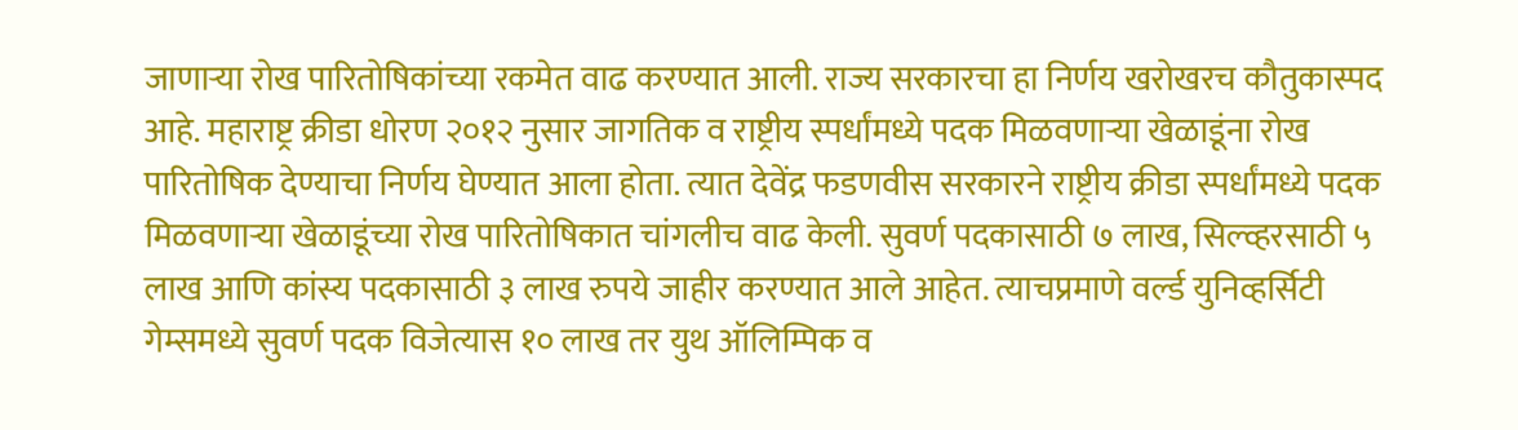जाणाऱ्या रोख पारितोषिकांच्या रकमेत वाढ करण्यात आली. राज्य सरकारचा हा निर्णय खरोखरच कौतुकास्पद आहे. महाराष्ट्र क्रीडा धोरण २०१२ नुसार जागतिक व राष्ट्रीय स्पर्धांमध्ये पदक मिळवणाऱ्या खेळाडूंना रोख पारितोषिक देण्याचा निर्णय घेण्यात आला होता. त्यात देवेंद्र फडणवीस सरकारने राष्ट्रीय क्रीडा स्पर्धांमध्ये पदक मिळवणाऱ्या खेळाडूंच्या रोख पारितोषिकात चांगलीच वाढ केली. सुवर्ण पदकासाठी ७ लाख, सिल्व्हरसाठी ५ लाख आणि कांस्य पदकासाठी ३ लाख रुपये जाहीर करण्यात आले आहेत. त्याचप्रमाणे वर्ल्ड युनिव्हर्सिटी गेम्समध्ये सुवर्ण पदक विजेत्यास १० लाख तर युथ ऑलिम्पिक व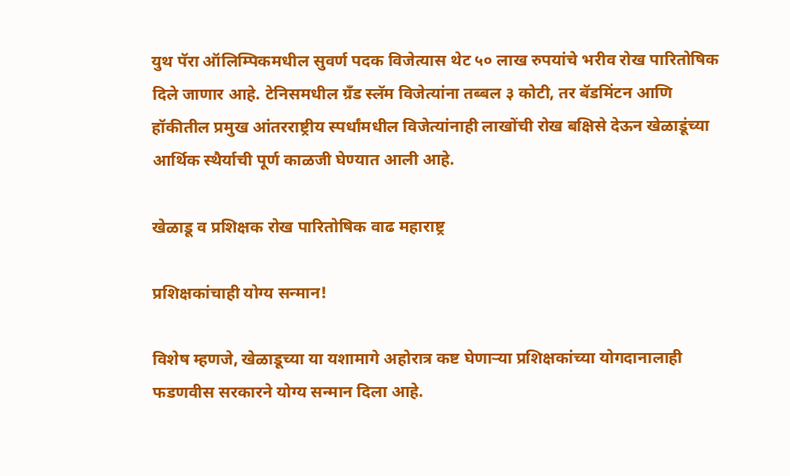युथ पॅरा ऑलिम्पिकमधील सुवर्ण पदक विजेत्यास थेट ५० लाख रुपयांचे भरीव रोख पारितोषिक दिले जाणार आहे. टेनिसमधील ग्रँड स्लॅम विजेत्यांना तब्बल ३ कोटी, तर बॅडमिंटन आणि हॉकीतील प्रमुख आंतरराष्ट्रीय स्पर्धांमधील विजेत्यांनाही लाखोंची रोख बक्षिसे देऊन खेळाडूंच्या आर्थिक स्थैर्याची पूर्ण काळजी घेण्यात आली आहे.

खेळाडू व प्रशिक्षक रोख पारितोषिक वाढ महाराष्ट्र

प्रशिक्षकांचाही योग्य सन्मान!

विशेष म्हणजे, खेळाडूच्या या यशामागे अहोरात्र कष्ट घेणाऱ्या प्रशिक्षकांच्या योगदानालाही फडणवीस सरकारने योग्य सन्मान दिला आहे.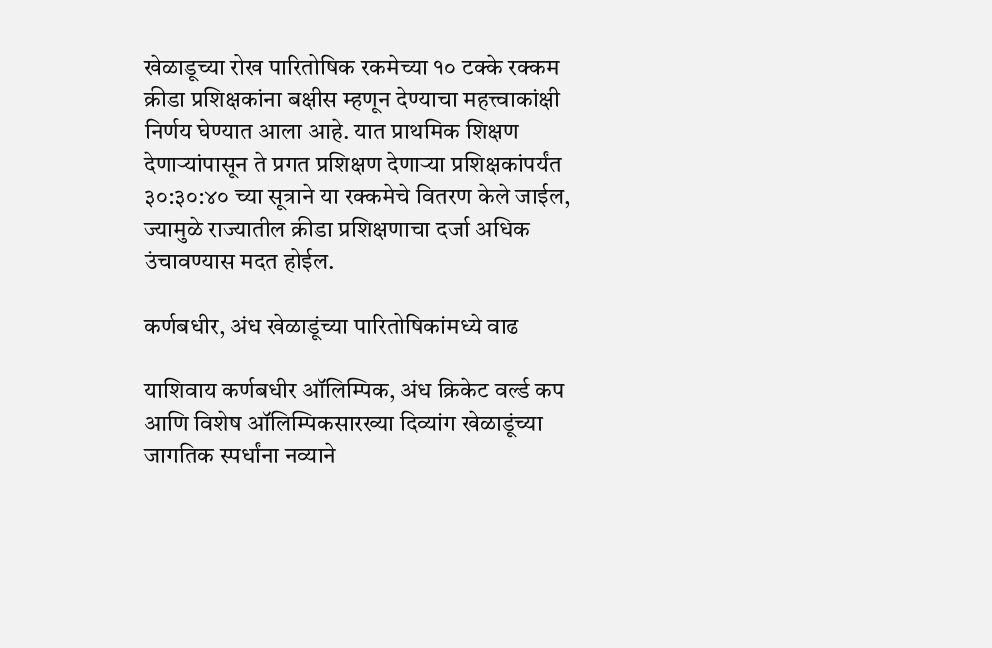खेळाडूच्या रोख पारितोषिक रकमेच्या १० टक्के रक्कम क्रीडा प्रशिक्षकांना बक्षीस म्हणून देण्याचा महत्त्वाकांक्षी निर्णय घेण्यात आला आहे. यात प्राथमिक शिक्षण देणाऱ्यांपासून ते प्रगत प्रशिक्षण देणाऱ्या प्रशिक्षकांपर्यंत ३०:३०:४० च्या सूत्राने या रक्कमेचे वितरण केले जाईल, ज्यामुळे राज्यातील क्रीडा प्रशिक्षणाचा दर्जा अधिक उंचावण्यास मदत होईल.

कर्णबधीर, अंध खेळाडूंच्या पारितोषिकांमध्ये वाढ

याशिवाय कर्णबधीर ऑलिम्पिक, अंध क्रिकेट वर्ल्ड कप आणि विशेष ऑलिम्पिकसारख्या दिव्यांग खेळाडूंच्या जागतिक स्पर्धांना नव्याने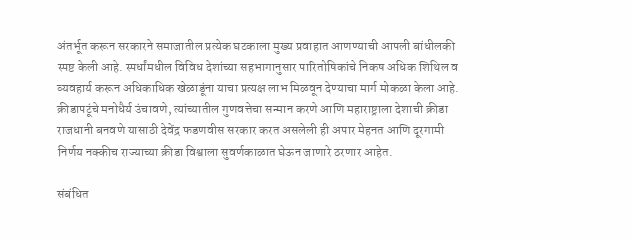अंतर्भूत करून सरकारने समाजातील प्रत्येक घटकाला मुख्य प्रवाहात आणण्याची आपली बांधीलकी स्पष्ट केली आहे. स्पर्धांमधील विविध देशांच्या सहभागानुसार पारितोषिकांचे निकष अधिक शिथिल व व्यवहार्य करून अधिकाधिक खेळाडूंना याचा प्रत्यक्ष लाभ मिळवून देण्याचा मार्ग मोकळा केला आहे. क्रीडापटूंचे मनोधैर्य उंचावणे, त्यांच्यातील गुणवत्तेचा सन्मान करणे आणि महाराष्ट्राला देशाची क्रीडा राजधानी बनवणे यासाठी देवेंद्र फडणवीस सरकार करत असलेली ही अपार मेहनत आणि दूरगामी निर्णय नक्कीच राज्याच्या क्रीडा विश्वाला सुवर्णकाळात घेऊन जाणारे ठरणार आहेत.

संबंधित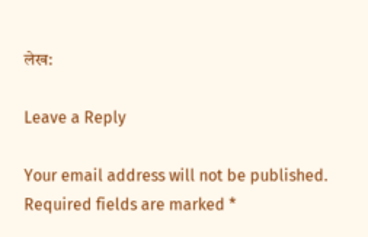लेख:

Leave a Reply

Your email address will not be published. Required fields are marked *